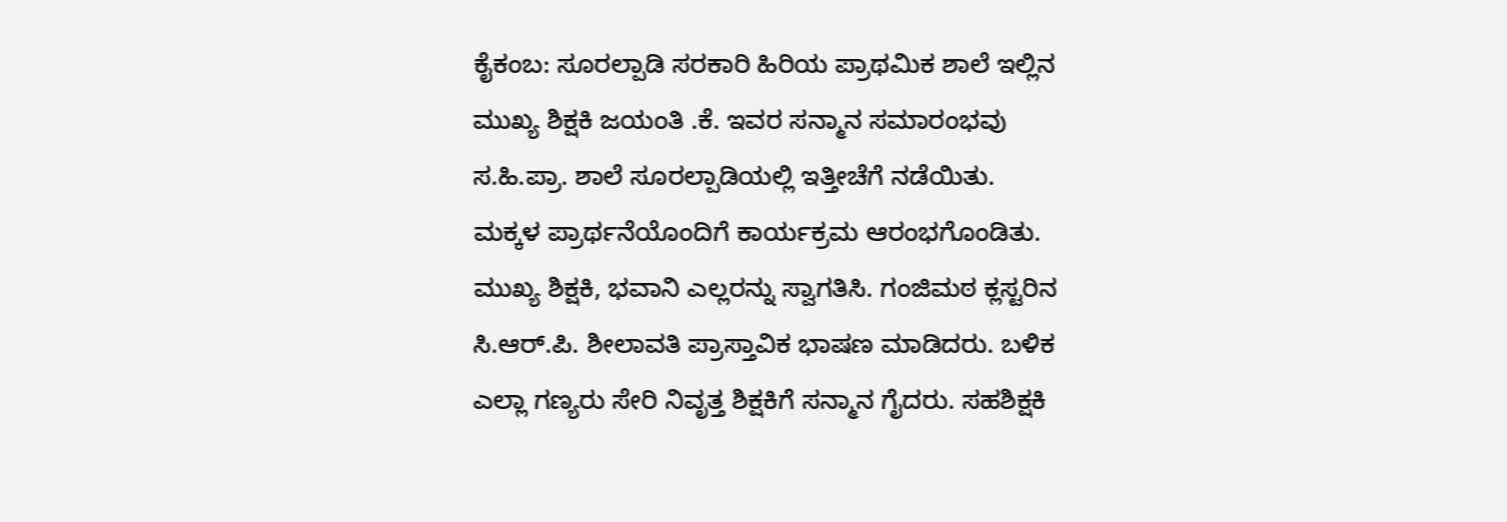ಕೈಕಂಬ: ಸೂರಲ್ಪಾಡಿ ಸರಕಾರಿ ಹಿರಿಯ ಪ್ರಾಥಮಿಕ ಶಾಲೆ ಇಲ್ಲಿನ ಮುಖ್ಯ ಶಿಕ್ಷಕಿ ಜಯಂತಿ .ಕೆ. ಇವರ ಸನ್ಮಾನ ಸಮಾರಂಭವು ಸ.ಹಿ.ಪ್ರಾ. ಶಾಲೆ ಸೂರಲ್ಪಾಡಿಯಲ್ಲಿ ಇತ್ತೀಚೆಗೆ ನಡೆಯಿತು.
ಮಕ್ಕಳ ಪ್ರಾರ್ಥನೆಯೊಂದಿಗೆ ಕಾರ್ಯಕ್ರಮ ಆರಂಭಗೊಂಡಿತು. ಮುಖ್ಯ ಶಿಕ್ಷಕಿ, ಭವಾನಿ ಎಲ್ಲರನ್ನು ಸ್ವಾಗತಿಸಿ. ಗಂಜಿಮಠ ಕ್ಲಸ್ಟರಿನ ಸಿ.ಆರ್.ಪಿ. ಶೀಲಾವತಿ ಪ್ರಾಸ್ತಾವಿಕ ಭಾಷಣ ಮಾಡಿದರು. ಬಳಿಕ ಎಲ್ಲಾ ಗಣ್ಯರು ಸೇರಿ ನಿವೃತ್ತ ಶಿಕ್ಷಕಿಗೆ ಸನ್ಮಾನ ಗೈದರು. ಸಹಶಿಕ್ಷಕಿ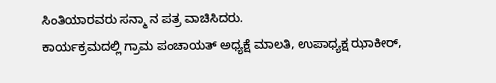ಸಿಂತಿಯಾರವರು ಸನ್ಮಾ ನ ಪತ್ರ ವಾಚಿಸಿದರು.
ಕಾರ್ಯಕ್ರಮದಲ್ಲಿ ಗ್ರಾಮ ಪಂಚಾಯತ್ ಅಧ್ಯಕ್ಷೆ ಮಾಲತಿ, ಉಪಾಧ್ಯಕ್ಷ ಝಾಕೀರ್,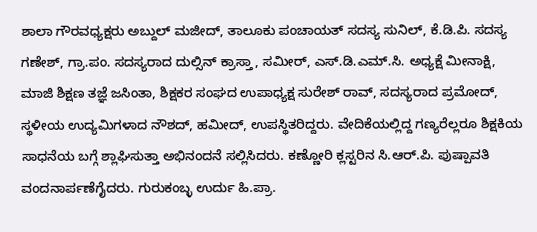ಶಾಲಾ ಗೌರವಧ್ಯಕ್ಷರು ಅಬ್ದುಲ್ ಮಜೀದ್, ತಾಲೂಕು ಪಂಚಾಯತ್ ಸದಸ್ಯ ಸುನಿಲ್, ಕೆ.ಡಿ.ಪಿ. ಸದಸ್ಯ ಗಣೇಶ್, ಗ್ರಾ.ಪಂ. ಸದಸ್ಯರಾದ ದುಲ್ಸಿನ್ ಕ್ರಾಸ್ತಾ, ಸಮೀರ್, ಎಸ್.ಡಿ.ಎಮ್.ಸಿ. ಅಧ್ಯಕ್ಷೆ ಮೀನಾಕ್ಷಿ, ಮಾಜಿ ಶಿಕ್ಷಣ ತಜ್ಞೆ ಜಸಿಂತಾ, ಶಿಕ್ಷಕರ ಸಂಘದ ಉಪಾಧ್ಯಕ್ಷ ಸುರೇಶ್ ರಾವ್, ಸದಸ್ಯರಾದ ಪ್ರಮೋದ್, ಸ್ಥಳೀಯ ಉದ್ಯಮಿಗಳಾದ ನೌಶದ್, ಹಮೀದ್, ಉಪಸ್ಥಿತರಿದ್ದರು. ವೇದಿಕೆಯಲ್ಲಿದ್ದ ಗಣ್ಯರೆಲ್ಲರೂ ಶಿಕ್ಷಕಿಯ ಸಾಧನೆಯ ಬಗ್ಗೆ ಶ್ಲಾಘಿಸುತ್ತಾ ಅಭಿನಂದನೆ ಸಲ್ಲಿಸಿದರು. ಕಣ್ಣೋರಿ ಕ್ಲಸ್ಟರಿನ ಸಿ.ಆರ್.ಪಿ. ಪುಷ್ಪಾವತಿ ವಂದನಾರ್ಪಣೆಗೈದರು. ಗುರುಕಂಬ್ಳ ಉರ್ದು ಹಿ.ಪ್ರಾ.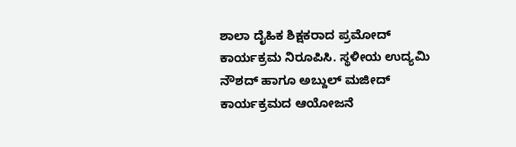ಶಾಲಾ ದೈಹಿಕ ಶಿಕ್ಷಕರಾದ ಪ್ರಮೋದ್ ಕಾರ್ಯಕ್ರಮ ನಿರೂಪಿಸಿ. ಸ್ಥಳೀಯ ಉದ್ಯಮಿ ನೌಶದ್ ಹಾಗೂ ಅಬ್ದುಲ್ ಮಜೀದ್ ಕಾರ್ಯಕ್ರಮದ ಆಯೋಜನೆ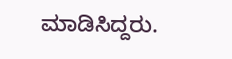ಮಾಡಿಸಿದ್ದರು.